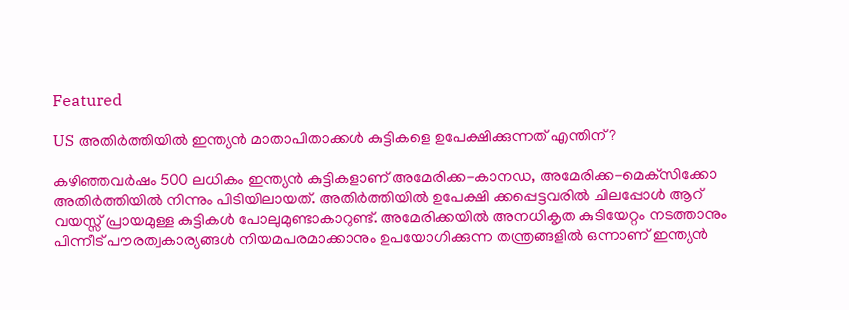Featured

US അതിര്‍ത്തിയില്‍ ഇന്ത്യന്‍ മാതാപിതാക്കള്‍ കുട്ടികളെ ഉപേക്ഷിക്കുന്നത് എന്തിന്?

കഴിഞ്ഞവര്‍ഷം 500 ലധികം ഇന്ത്യന്‍ കുട്ടികളാണ് അമേരിക്ക-കാനഡ, അമേരിക്ക-മെക്‌സിക്കോ അതിര്‍ത്തിയില്‍ നിന്നും പിടിയിലായത്. അതിര്‍ത്തിയില്‍ ഉപേക്ഷി ക്കപ്പെട്ടവരില്‍ ചിലപ്പോള്‍ ആറ് വയസ്സ് പ്രായമുള്ള കുട്ടികള്‍ പോലുമുണ്ടാകാറുണ്ട്. അമേരിക്കയില്‍ അനധികൃത കുടിയേറ്റം നടത്താനും പിന്നീട് പൗരത്വകാര്യങ്ങള്‍ നിയമപരമാക്കാനും ഉപയോഗിക്കുന്ന തന്ത്രങ്ങളില്‍ ഒന്നാണ് ഇന്ത്യന്‍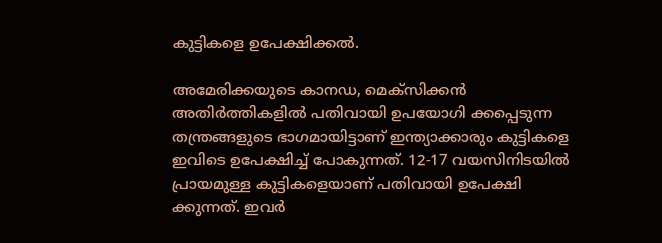കുട്ടികളെ ഉപേക്ഷിക്കല്‍.

അമേരിക്കയുടെ കാനഡ, മെക്‌സിക്കന്‍ അതിര്‍ത്തികളില്‍ പതിവായി ഉപയോഗി ക്കപ്പെടുന്ന തന്ത്രങ്ങളുടെ ഭാഗമായിട്ടാണ് ഇന്ത്യാക്കാരും കുട്ടികളെ ഇവിടെ ഉപേക്ഷിച്ച് പോകുന്നത്. 12-17 വയസിനിടയില്‍ പ്രായമുള്ള കുട്ടികളെയാണ് പതിവായി ഉപേക്ഷി ക്കുന്നത്. ഇവര്‍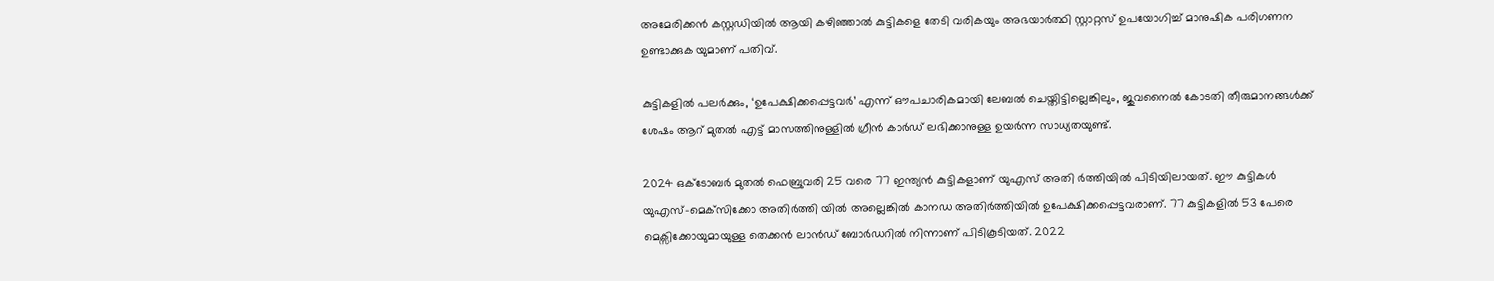അമേരിക്കന്‍ കസ്റ്റഡിയില്‍ ആയി കഴിഞ്ഞാല്‍ കുട്ടികളെ തേടി വരികയും അഭയാര്‍ത്ഥി സ്റ്റാറ്റസ് ഉപയോഗിച്ച് മാനുഷിക പരിഗണന ഉണ്ടാക്കുക യുമാണ് പതിവ്.

കുട്ടികളില്‍ പലര്‍ക്കും, ‘ഉപേക്ഷിക്കപ്പെട്ടവര്‍’ എന്ന് ഔപചാരികമായി ലേബല്‍ ചെയ്തിട്ടില്ലെങ്കിലും, ജുവനൈല്‍ കോടതി തീരുമാനങ്ങള്‍ക്ക് ശേഷം ആറ് മുതല്‍ എട്ട് മാസത്തിനുള്ളില്‍ ഗ്രീന്‍ കാര്‍ഡ് ലഭിക്കാനുള്ള ഉയര്‍ന്ന സാധ്യതയുണ്ട്.

2024 ഒക്ടോബര്‍ മുതല്‍ ഫെബ്രുവരി 25 വരെ 77 ഇന്ത്യന്‍ കുട്ടികളാണ് യുഎസ് അതി ര്‍ത്തിയില്‍ പിടിയിലായത്. ഈ കുട്ടികള്‍ യുഎസ്-മെക്‌സിക്കോ അതിര്‍ത്തി യില്‍ അല്ലെങ്കില്‍ കാനഡ അതിര്‍ത്തിയില്‍ ഉപേക്ഷിക്കപ്പെട്ടവരാണ്. 77 കുട്ടികളില്‍ 53 പേരെ മെക്സിക്കോയുമായുള്ള തെക്കന്‍ ലാന്‍ഡ് ബോര്‍ഡറില്‍ നിന്നാണ് പിടികൂടിയത്. 2022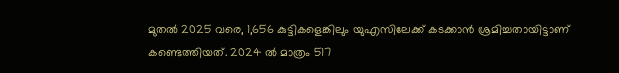മുതല്‍ 2025 വരെ, 1,656 കുട്ടികളെങ്കിലും യുഎസിലേക്ക് കടക്കാന്‍ ശ്രമിച്ചതായിട്ടാണ് കണ്ടെത്തിയത്. 2024 ല്‍ മാത്രം 517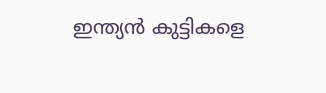ഇന്ത്യന്‍ കുട്ടികളെ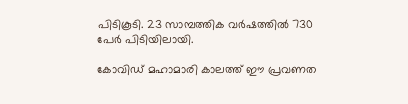പിടികൂടി. 23 സാമ്പത്തിക വര്‍ഷത്തില്‍ 730 പേര്‍ പിടിയിലായി.

കോവിഡ് മഹാമാരി കാലത്ത് ഈ പ്രവണത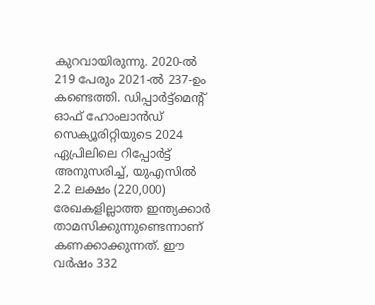കുറവായിരുന്നു. 2020-ല്‍ 219 പേരും 2021-ല്‍ 237-ഉം കണ്ടെത്തി. ഡിപ്പാര്‍ട്ട്മെന്റ് ഓഫ് ഹോംലാന്‍ഡ് സെക്യൂരിറ്റിയുടെ 2024 ഏപ്രിലിലെ റിപ്പോര്‍ട്ട് അനുസരിച്ച്, യുഎസില്‍ 2.2 ലക്ഷം (220,000) രേഖകളില്ലാത്ത ഇന്ത്യക്കാര്‍ താമസിക്കുന്നുണ്ടെന്നാണ് കണക്കാക്കുന്നത്. ഈ വര്‍ഷം 332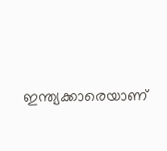ഇന്ത്യക്കാരെയാണ്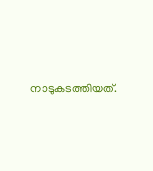നാടുകടത്തിയത്.